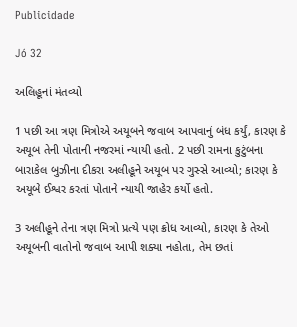Publicidade

Jó 32

અલિહૂનાં મંતવ્યો

1 પછી આ ત્રણ મિત્રોએ અયૂબને જવાબ આપવાનું બંધ કર્યું, કારણ કે અયૂબ તેની પોતાની નજરમાં ન્યાયી હતો. 2 પછી રામના કુટુંબના બારાકેલ બુઝીના દીકરા અલીહૂને અયૂબ પર ગુસ્સે આવ્યો; કારણ કે અયૂબે ઈશ્વર કરતાં પોતાને ન્યાયી જાહેર કર્યો હતો.

3 અલીહૂને તેના ત્રણ મિત્રો પ્રત્યે પણ ક્રોધ આવ્યો, કારણ કે તેઓ અયૂબની વાતોનો જવાબ આપી શક્યા નહોતા, તેમ છતાં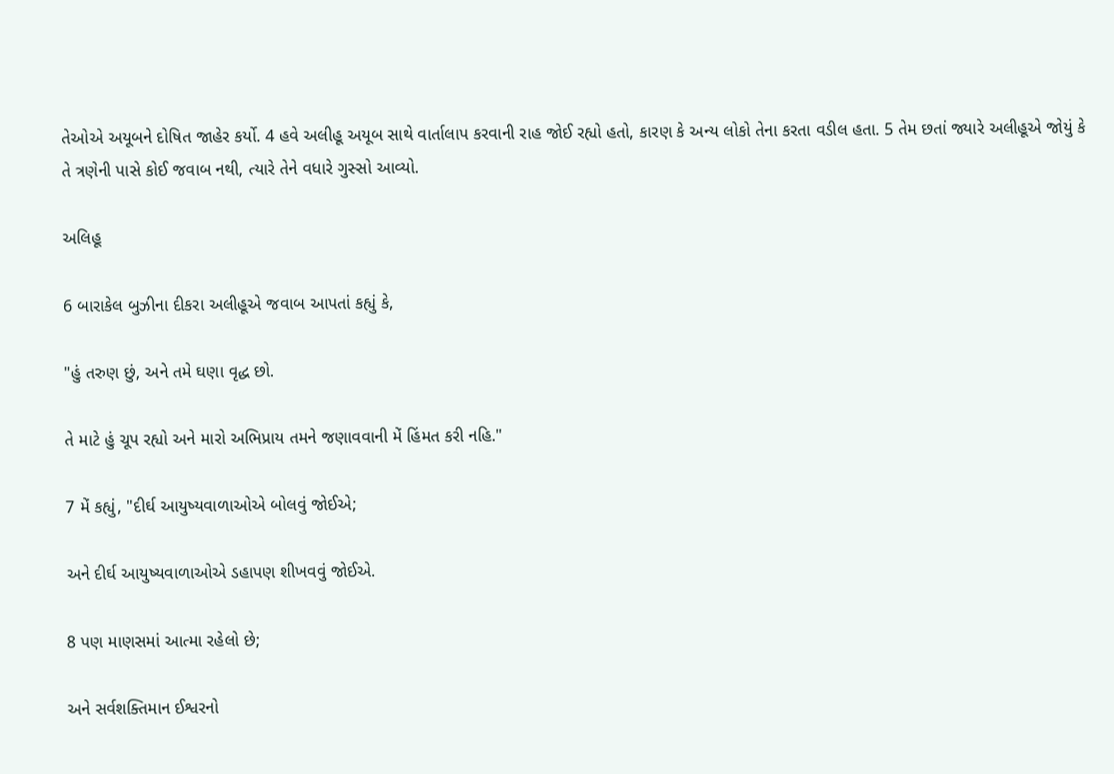તેઓએ અયૂબને દોષિત જાહેર કર્યો. 4 હવે અલીહૂ અયૂબ સાથે વાર્તાલાપ કરવાની રાહ જોઈ રહ્યો હતો, કારણ કે અન્ય લોકો તેના કરતા વડીલ હતા. 5 તેમ છતાં જ્યારે અલીહૂએ જોયું કે તે ત્રણેની પાસે કોઈ જવાબ નથી, ત્યારે તેને વધારે ગુસ્સો આવ્યો.

અલિહૂ

6 બારાકેલ બુઝીના દીકરા અલીહૂએ જવાબ આપતાં કહ્યું કે,

"હું તરુણ છું, અને તમે ઘણા વૃદ્ધ છો.

તે માટે હું ચૂપ રહ્યો અને મારો અભિપ્રાય તમને જણાવવાની મેં હિંમત કરી નહિ."

7 મેં કહ્યું, "દીર્ઘ આયુષ્યવાળાઓએ બોલવું જોઈએ;

અને દીર્ઘ આયુષ્યવાળાઓએ ડહાપણ શીખવવું જોઈએ.

8 પણ માણસમાં આત્મા રહેલો છે;

અને સર્વશક્તિમાન ઈશ્વરનો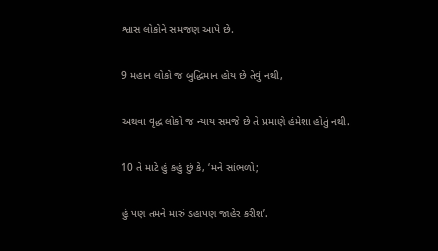શ્વાસ લોકોને સમજણ આપે છે.

9 મહાન લોકો જ બુદ્ધિમાન હોય છે તેવું નથી,

અથવા વૃદ્ધ લોકો જ ન્યાય સમજે છે તે પ્રમાણે હંમેશા હોતું નથી.

10 તે માટે હું કહું છું કે, ‘મને સાંભળો;

હું પણ તમને મારું ડહાપણ જાહેર કરીશ’.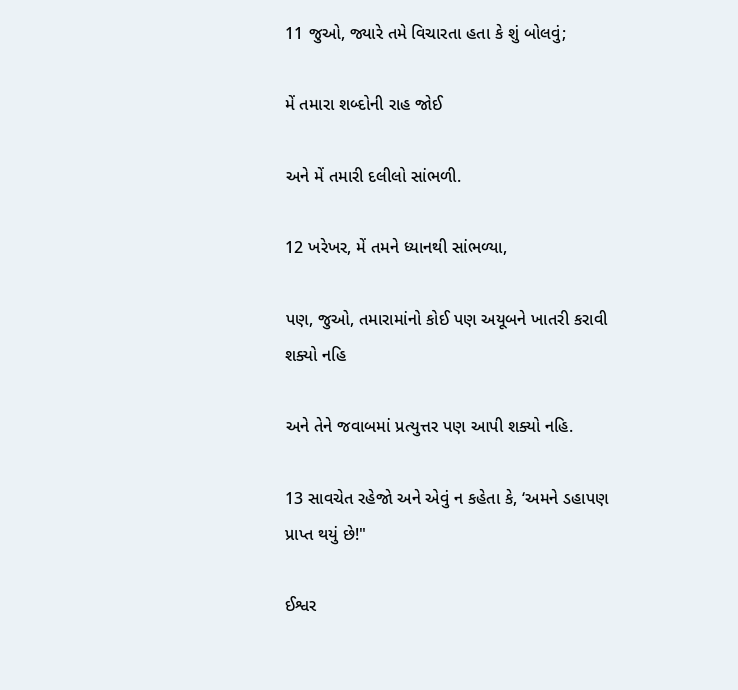11 જુઓ, જ્યારે તમે વિચારતા હતા કે શું બોલવું;

મેં તમારા શબ્દોની રાહ જોઈ

અને મેં તમારી દલીલો સાંભળી.

12 ખરેખર, મેં તમને ધ્યાનથી સાંભળ્યા,

પણ, જુઓ, તમારામાંનો કોઈ પણ અયૂબને ખાતરી કરાવી શક્યો નહિ

અને તેને જવાબમાં પ્રત્યુત્તર પણ આપી શક્યો નહિ.

13 સાવચેત રહેજો અને એવું ન કહેતા કે, ‘અમને ડહાપણ પ્રાપ્ત થયું છે!"

ઈશ્વર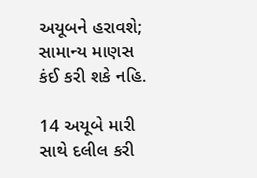અયૂબને હરાવશે; સામાન્ય માણસ કંઈ કરી શકે નહિ.

14 અયૂબે મારી સાથે દલીલ કરી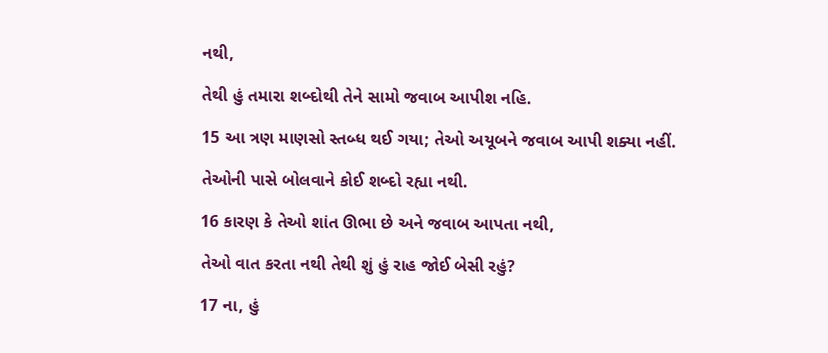નથી,

તેથી હું તમારા શબ્દોથી તેને સામો જવાબ આપીશ નહિ.

15 આ ત્રણ માણસો સ્તબ્ધ થઈ ગયા; તેઓ અયૂબને જવાબ આપી શક્યા નહીં.

તેઓની પાસે બોલવાને કોઈ શબ્દો રહ્યા નથી.

16 કારણ કે તેઓ શાંત ઊભા છે અને જવાબ આપતા નથી,

તેઓ વાત કરતા નથી તેથી શું હું રાહ જોઈ બેસી રહું?

17 ના, હું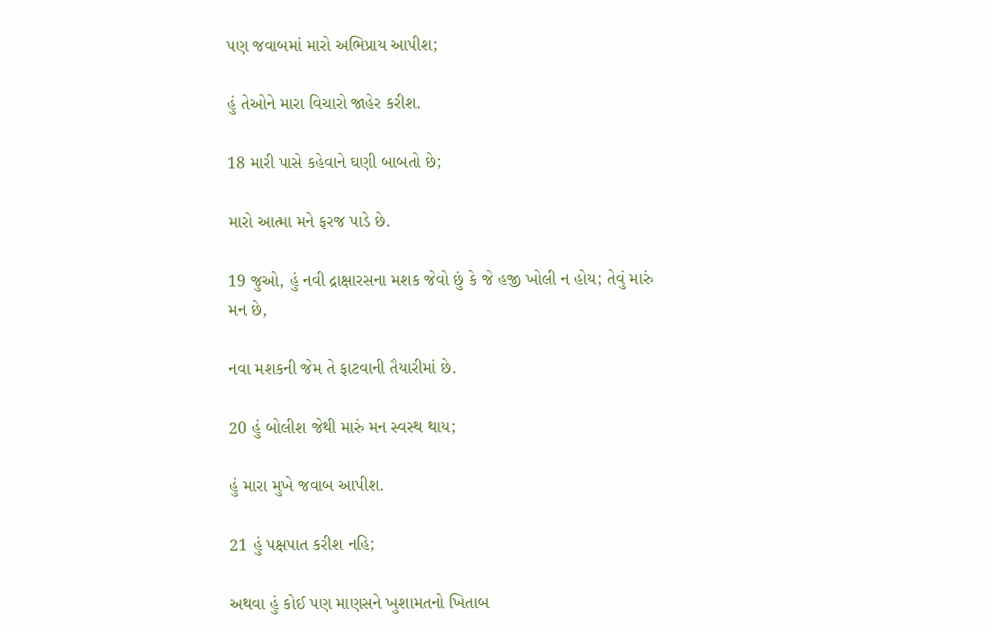પણ જવાબમાં મારો અભિપ્રાય આપીશ;

હું તેઓને મારા વિચારો જાહેર કરીશ.

18 મારી પાસે કહેવાને ઘણી બાબતો છે;

મારો આત્મા મને ફરજ પાડે છે.

19 જુઓ, હું નવી દ્રાક્ષારસના મશક જેવો છું કે જે હજી ખોલી ન હોય; તેવું મારું મન છે,

નવા મશકની જેમ તે ફાટવાની તૈયારીમાં છે.

20 હું બોલીશ જેથી મારું મન સ્વસ્થ થાય;

હું મારા મુખે જવાબ આપીશ.

21 હું પક્ષપાત કરીશ નહિ;

અથવા હું કોઈ પણ માણસને ખુશામતનો ખિતાબ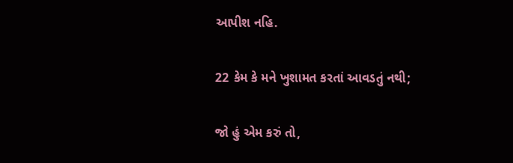આપીશ નહિ.

22 કેમ કે મને ખુશામત કરતાં આવડતું નથી;

જો હું એમ કરું તો,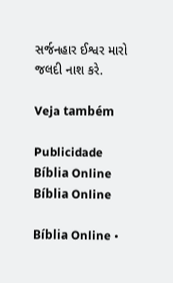સર્જનહાર ઈશ્વર મારો જલદી નાશ કરે.

Veja também

Publicidade
Bíblia Online Bíblia Online

Bíblia Online •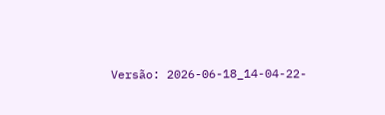Versão: 2026-06-18_14-04-22-